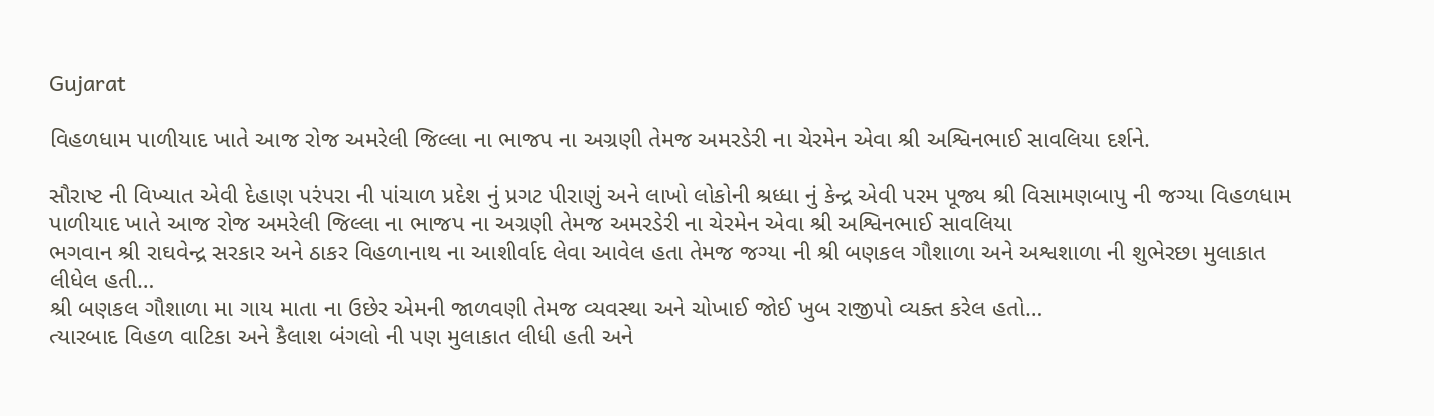Gujarat

વિહળધામ પાળીયાદ ખાતે આજ રોજ અમરેલી જિલ્લા ના ભાજપ ના અગ્રણી તેમજ અમરડેરી ના ચેરમેન એવા શ્રી અશ્વિનભાઈ સાવલિયા દર્શને.

સૌરાષ્ટ ની વિખ્યાત એવી દેહાણ પરંપરા ની પાંચાળ પ્રદેશ નું પ્રગટ પીરાણું અને લાખો લોકોની શ્રધ્ધા નું કેન્દ્ર એવી પરમ પૂજ્ય શ્રી વિસામણબાપુ ની જગ્યા વિહળધામ પાળીયાદ ખાતે આજ રોજ અમરેલી જિલ્લા ના ભાજપ ના અગ્રણી તેમજ અમરડેરી ના ચેરમેન એવા શ્રી અશ્વિનભાઈ સાવલિયા
ભગવાન શ્રી રાઘવેન્દ્ર સરકાર અને ઠાકર વિહળાનાથ ના આશીર્વાદ લેવા આવેલ હતા તેમજ જગ્યા ની શ્રી બણકલ ગૌશાળા અને અશ્વશાળા ની શુભેરછા મુલાકાત લીધેલ હતી…
શ્રી બણકલ ગૌશાળા મા ગાય માતા ના ઉછેર એમની જાળવણી તેમજ વ્યવસ્થા અને ચોખાઈ જોઈ ખુબ રાજીપો વ્યક્ત કરેલ હતો…
ત્યારબાદ વિહળ વાટિકા અને કૈલાશ બંગલો ની પણ મુલાકાત લીધી હતી અને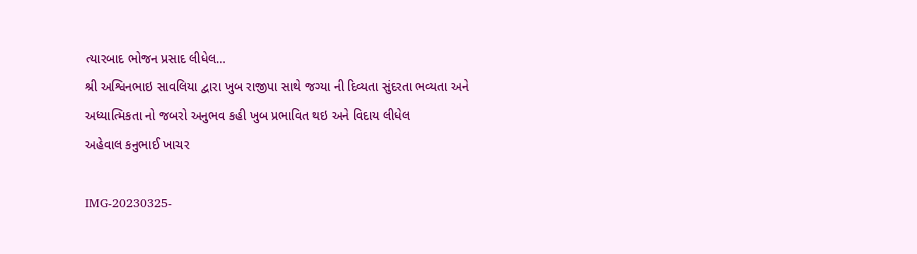ત્યારબાદ ભોજન પ્રસાદ લીધેલ…
શ્રી અશ્વિનભાઇ સાવલિયા દ્વારા ખુબ રાજીપા સાથે જગ્યા ની દિવ્યતા સુંદરતા ભવ્યતા અને અધ્યાત્મિકતા નો જબરો અનુભવ કહી ખુબ પ્રભાવિત થઇ અને વિદાય લીધેલ
અહેવાલ કનુભાઈ ખાચર

IMG-20230325-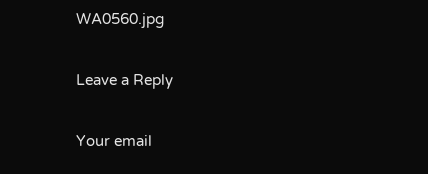WA0560.jpg

Leave a Reply

Your email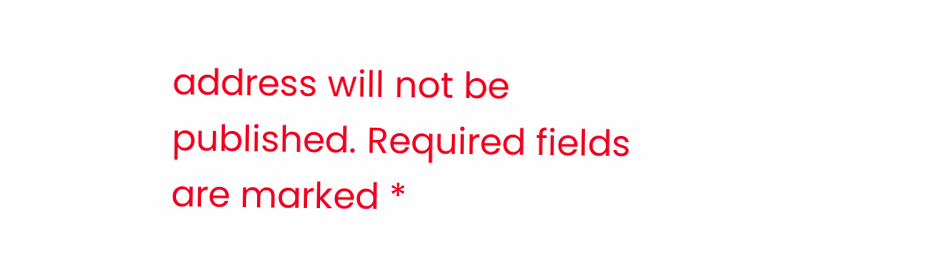address will not be published. Required fields are marked *